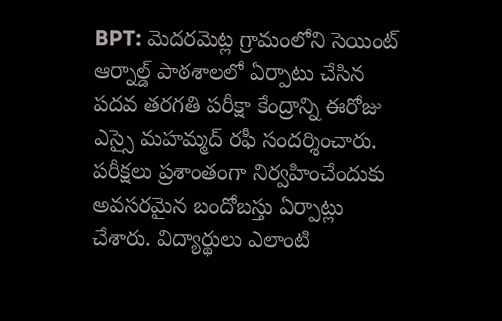BPT: మెదరమెట్ల గ్రామంలోని సెయింట్ ఆర్నాల్డ్ పాఠశాలలో ఏర్పాటు చేసిన పదవ తరగతి పరీక్షా కేంద్రాన్ని ఈరోజు ఎస్సై మహమ్మద్ రఫీ సందర్శించారు. పరీక్షలు ప్రశాంతంగా నిర్వహించేందుకు అవసరమైన బందోబస్తు ఏర్పాట్లు చేశారు. విద్యార్థులు ఎలాంటి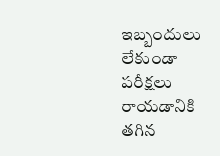ఇబ్బందులు లేకుండా పరీక్షలు రాయడానికి తగిన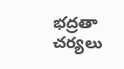భద్రతా చర్యలు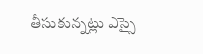తీసుకున్నట్లు ఎస్సై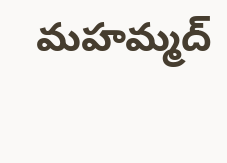మహమ్మద్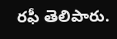రఫీ తెలిపారు.